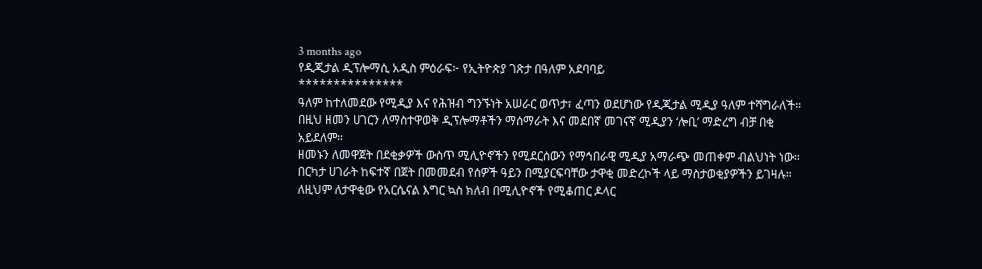3 months ago
የዲጂታል ዲፕሎማሲ አዲስ ምዕራፍ፦ የኢትዮጵያ ገጽታ በዓለም አደባባይ
***************
ዓለም ከተለመደው የሚዲያ እና የሕዝብ ግንኙነት አሠራር ወጥታ፣ ፈጣን ወደሆነው የዲጂታል ሚዲያ ዓለም ተሻግራለች።
በዚህ ዘመን ሀገርን ለማስተዋወቅ ዲፕሎማቶችን ማሰማራት እና መደበኛ መገናኛ ሚዲያን ‘ሎቢ’ ማድረግ ብቻ በቂ አይደለም።
ዘመኑን ለመዋጀት በደቂቃዎች ውስጥ ሚሊዮኖችን የሚደርሰውን የማኅበራዊ ሚዲያ አማራጭ መጠቀም ብልህነት ነው።
በርካታ ሀገራት ከፍተኛ በጀት በመመደብ የሰዎች ዓይን በሚያርፍባቸው ታዋቂ መድረኮች ላይ ማስታወቂያዎችን ይገዛሉ።
ለዚህም ለታዋቂው የአርሴናል እግር ኳስ ክለብ በሚሊዮኖች የሚቆጠር ዶላር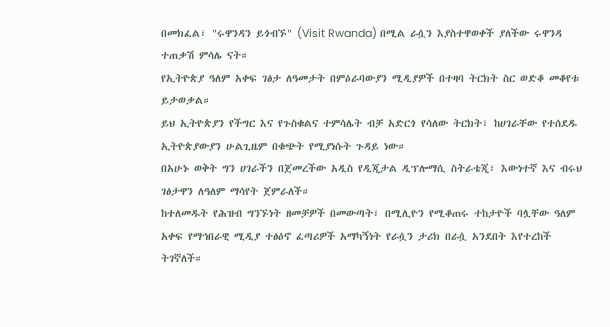በመክፈል፣ "ሩዋንዳን ይጎብኙ" (Visit Rwanda) በሚል ራሷን እያስተዋወቀች ያለችው ሩዋንዳ ተጠቃሽ ምሳሌ ናት።
የኢትዮጵያ ዓለም አቀፍ ገፅታ ለዓመታት በምዕራባውያን ሚዲያዎች በተዛባ ትርክት ስር ወድቆ መቆየቱ ይታወቃል።
ይህ ኢትዮጵያን የችግር እና የጉስቁልና ተምሳሌት ብቻ አድርጎ የሳለው ትርክት፣ ከሀገራቸው የተሰደዱ ኢትዮጵያውያን ሁልጊዜም በቁጭት የሚያነሱት ጉዳይ ነው።
በአሁኑ ወቅት ግን ሀገራችን በጀመረችው አዲስ የዲጂታል ዲፕሎማሲ ስትራቴጂ፣ እውነተኛ እና ብሩህ ገፅታዋን ለዓለም ማሳየት ጀምራለች።
ከተለመዱት የሕዝብ ግንኙነት ዘመቻዎች በመውጣት፣ በሚሊዮን የሚቆጠሩ ተከታዮች ባሏቸው ዓለም አቀፍ የማኅበራዊ ሚዲያ ተፅዕኖ ፈጣሪዎች አማካኝነት የራሷን ታሪክ በራሷ አንደበት እየተረከች ትገኛለች።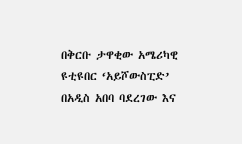በቅርቡ ታዋቂው አሜሪካዊ ዩቲዩበር ‘አይሾውስፒድ’ በአዲስ አበባ ባደረገው እና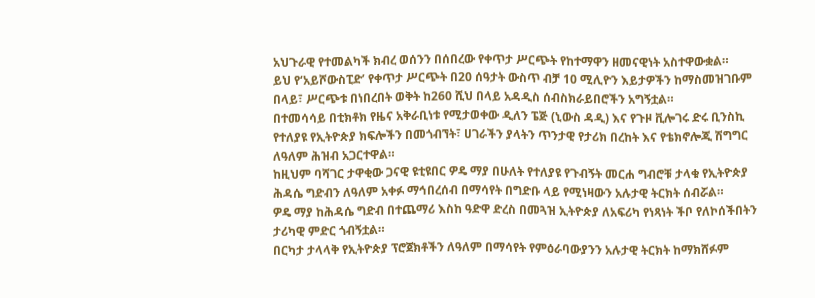አህጉራዊ የተመልካች ክብረ ወሰንን በሰበረው የቀጥታ ሥርጭት የከተማዋን ዘመናዊነት አስተዋውቋል።
ይህ የ‘አይሾውስፒድ’ የቀጥታ ሥርጭት በ20 ሰዓታት ውስጥ ብቻ 10 ሚሊዮን እይታዎችን ከማስመዝገቡም በላይ፣ ሥርጭቱ በነበረበት ወቅት ከ260 ሺህ በላይ አዳዲስ ሰብስክራይበሮችን አግኝቷል።
በተመሳሳይ በቲክቶክ የዜና አቅራቢነቱ የሚታወቀው ዲለን ፔጅ (ኒውስ ዳዲ) እና የጉዞ ቪሎገሩ ድሩ ቢንስኪ የተለያዩ የኢትዮጵያ ክፍሎችን በመጎብኘት፣ ሀገራችን ያላትን ጥንታዊ የታሪክ በረከት እና የቴክኖሎጂ ሽግግር ለዓለም ሕዝብ አጋርተዋል።
ከዚህም ባሻገር ታዋቂው ጋናዊ ዩቲዩበር ዎዴ ማያ በሁለት የተለያዩ የጉብኝት መርሐ ግብሮቹ ታላቁ የኢትዮጵያ ሕዳሴ ግድብን ለዓለም አቀፉ ማኅበረሰብ በማሳየት በግድቡ ላይ የሚነዛውን አሉታዊ ትርክት ሰብሯል።
ዎዴ ማያ ከሕዳሴ ግድብ በተጨማሪ እስከ ዓድዋ ድረስ በመጓዝ ኢትዮጵያ ለአፍሪካ የነጻነት ችቦ የለኮሰችበትን ታሪካዊ ምድር ጎብኝቷል።
በርካታ ታላላቅ የኢትዮጵያ ፕሮጀክቶችን ለዓለም በማሳየት የምዕራባውያንን አሉታዊ ትርክት ከማክሸፉም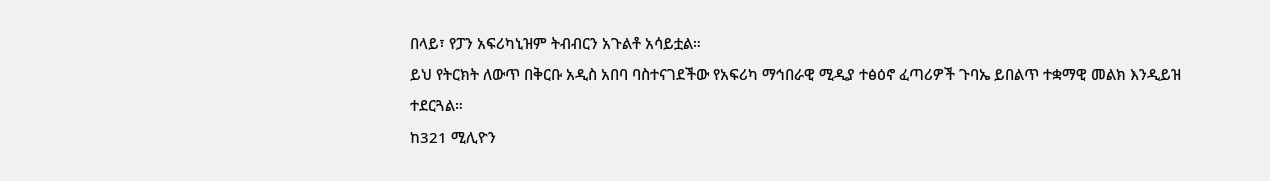በላይ፣ የፓን አፍሪካኒዝም ትብብርን አጉልቶ አሳይቷል።
ይህ የትርክት ለውጥ በቅርቡ አዲስ አበባ ባስተናገደችው የአፍሪካ ማኅበራዊ ሚዲያ ተፅዕኖ ፈጣሪዎች ጉባኤ ይበልጥ ተቋማዊ መልክ እንዲይዝ ተደርጓል።
ከ321 ሚሊዮን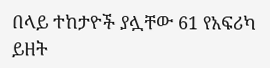በላይ ተከታዮች ያሏቸው 61 የአፍሪካ ይዘት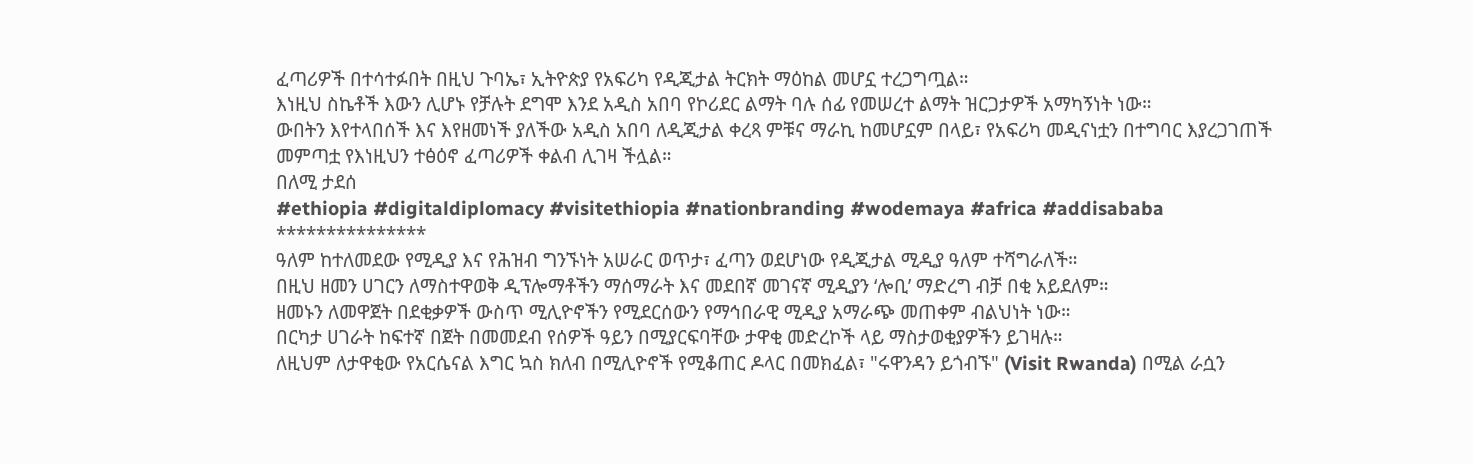ፈጣሪዎች በተሳተፉበት በዚህ ጉባኤ፣ ኢትዮጵያ የአፍሪካ የዲጂታል ትርክት ማዕከል መሆኗ ተረጋግጧል።
እነዚህ ስኬቶች እውን ሊሆኑ የቻሉት ደግሞ እንደ አዲስ አበባ የኮሪደር ልማት ባሉ ሰፊ የመሠረተ ልማት ዝርጋታዎች አማካኝነት ነው።
ውበትን እየተላበሰች እና እየዘመነች ያለችው አዲስ አበባ ለዲጂታል ቀረጻ ምቹና ማራኪ ከመሆኗም በላይ፣ የአፍሪካ መዲናነቷን በተግባር እያረጋገጠች መምጣቷ የእነዚህን ተፅዕኖ ፈጣሪዎች ቀልብ ሊገዛ ችሏል።
በለሚ ታደሰ
#ethiopia #digitaldiplomacy #visitethiopia #nationbranding #wodemaya #africa #addisababa
***************
ዓለም ከተለመደው የሚዲያ እና የሕዝብ ግንኙነት አሠራር ወጥታ፣ ፈጣን ወደሆነው የዲጂታል ሚዲያ ዓለም ተሻግራለች።
በዚህ ዘመን ሀገርን ለማስተዋወቅ ዲፕሎማቶችን ማሰማራት እና መደበኛ መገናኛ ሚዲያን ‘ሎቢ’ ማድረግ ብቻ በቂ አይደለም።
ዘመኑን ለመዋጀት በደቂቃዎች ውስጥ ሚሊዮኖችን የሚደርሰውን የማኅበራዊ ሚዲያ አማራጭ መጠቀም ብልህነት ነው።
በርካታ ሀገራት ከፍተኛ በጀት በመመደብ የሰዎች ዓይን በሚያርፍባቸው ታዋቂ መድረኮች ላይ ማስታወቂያዎችን ይገዛሉ።
ለዚህም ለታዋቂው የአርሴናል እግር ኳስ ክለብ በሚሊዮኖች የሚቆጠር ዶላር በመክፈል፣ "ሩዋንዳን ይጎብኙ" (Visit Rwanda) በሚል ራሷን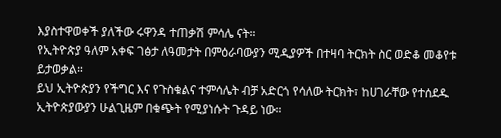እያስተዋወቀች ያለችው ሩዋንዳ ተጠቃሽ ምሳሌ ናት።
የኢትዮጵያ ዓለም አቀፍ ገፅታ ለዓመታት በምዕራባውያን ሚዲያዎች በተዛባ ትርክት ስር ወድቆ መቆየቱ ይታወቃል።
ይህ ኢትዮጵያን የችግር እና የጉስቁልና ተምሳሌት ብቻ አድርጎ የሳለው ትርክት፣ ከሀገራቸው የተሰደዱ ኢትዮጵያውያን ሁልጊዜም በቁጭት የሚያነሱት ጉዳይ ነው።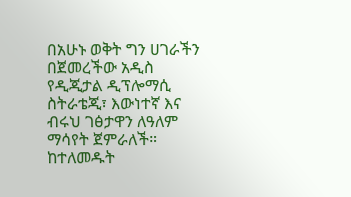በአሁኑ ወቅት ግን ሀገራችን በጀመረችው አዲስ የዲጂታል ዲፕሎማሲ ስትራቴጂ፣ እውነተኛ እና ብሩህ ገፅታዋን ለዓለም ማሳየት ጀምራለች።
ከተለመዱት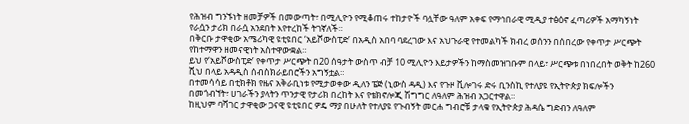የሕዝብ ግንኙነት ዘመቻዎች በመውጣት፣ በሚሊዮን የሚቆጠሩ ተከታዮች ባሏቸው ዓለም አቀፍ የማኅበራዊ ሚዲያ ተፅዕኖ ፈጣሪዎች አማካኝነት የራሷን ታሪክ በራሷ አንደበት እየተረከች ትገኛለች።
በቅርቡ ታዋቂው አሜሪካዊ ዩቲዩበር ‘አይሾውስፒድ’ በአዲስ አበባ ባደረገው እና አህጉራዊ የተመልካች ክብረ ወሰንን በሰበረው የቀጥታ ሥርጭት የከተማዋን ዘመናዊነት አስተዋውቋል።
ይህ የ‘አይሾውስፒድ’ የቀጥታ ሥርጭት በ20 ሰዓታት ውስጥ ብቻ 10 ሚሊዮን እይታዎችን ከማስመዝገቡም በላይ፣ ሥርጭቱ በነበረበት ወቅት ከ260 ሺህ በላይ አዳዲስ ሰብስክራይበሮችን አግኝቷል።
በተመሳሳይ በቲክቶክ የዜና አቅራቢነቱ የሚታወቀው ዲለን ፔጅ (ኒውስ ዳዲ) እና የጉዞ ቪሎገሩ ድሩ ቢንስኪ የተለያዩ የኢትዮጵያ ክፍሎችን በመጎብኘት፣ ሀገራችን ያላትን ጥንታዊ የታሪክ በረከት እና የቴክኖሎጂ ሽግግር ለዓለም ሕዝብ አጋርተዋል።
ከዚህም ባሻገር ታዋቂው ጋናዊ ዩቲዩበር ዎዴ ማያ በሁለት የተለያዩ የጉብኝት መርሐ ግብሮቹ ታላቁ የኢትዮጵያ ሕዳሴ ግድብን ለዓለም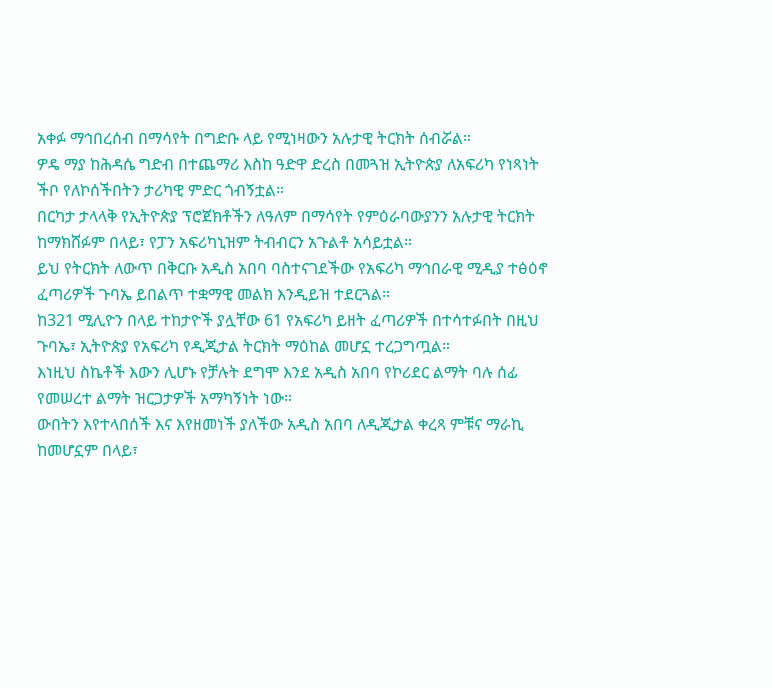አቀፉ ማኅበረሰብ በማሳየት በግድቡ ላይ የሚነዛውን አሉታዊ ትርክት ሰብሯል።
ዎዴ ማያ ከሕዳሴ ግድብ በተጨማሪ እስከ ዓድዋ ድረስ በመጓዝ ኢትዮጵያ ለአፍሪካ የነጻነት ችቦ የለኮሰችበትን ታሪካዊ ምድር ጎብኝቷል።
በርካታ ታላላቅ የኢትዮጵያ ፕሮጀክቶችን ለዓለም በማሳየት የምዕራባውያንን አሉታዊ ትርክት ከማክሸፉም በላይ፣ የፓን አፍሪካኒዝም ትብብርን አጉልቶ አሳይቷል።
ይህ የትርክት ለውጥ በቅርቡ አዲስ አበባ ባስተናገደችው የአፍሪካ ማኅበራዊ ሚዲያ ተፅዕኖ ፈጣሪዎች ጉባኤ ይበልጥ ተቋማዊ መልክ እንዲይዝ ተደርጓል።
ከ321 ሚሊዮን በላይ ተከታዮች ያሏቸው 61 የአፍሪካ ይዘት ፈጣሪዎች በተሳተፉበት በዚህ ጉባኤ፣ ኢትዮጵያ የአፍሪካ የዲጂታል ትርክት ማዕከል መሆኗ ተረጋግጧል።
እነዚህ ስኬቶች እውን ሊሆኑ የቻሉት ደግሞ እንደ አዲስ አበባ የኮሪደር ልማት ባሉ ሰፊ የመሠረተ ልማት ዝርጋታዎች አማካኝነት ነው።
ውበትን እየተላበሰች እና እየዘመነች ያለችው አዲስ አበባ ለዲጂታል ቀረጻ ምቹና ማራኪ ከመሆኗም በላይ፣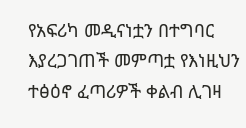የአፍሪካ መዲናነቷን በተግባር እያረጋገጠች መምጣቷ የእነዚህን ተፅዕኖ ፈጣሪዎች ቀልብ ሊገዛ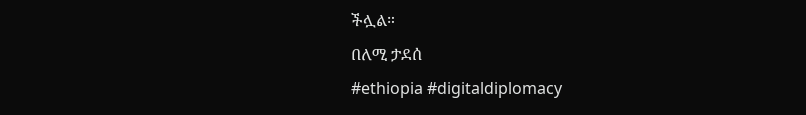ችሏል።
በለሚ ታደሰ
#ethiopia #digitaldiplomacy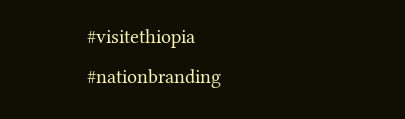#visitethiopia #nationbranding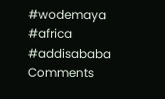#wodemaya #africa #addisababa
Comments